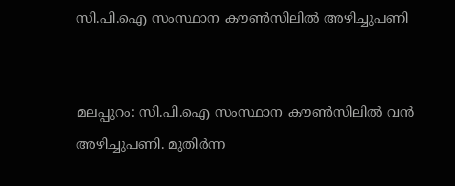സി.പി.ഐ സംസ്ഥാന കൗണ്‍സിലില്‍ അഴിച്ചുപണി


മലപ്പുറം: സി.പി.ഐ സംസ്ഥാന കൗണ്‍സിലില്‍ വന്‍ അഴിച്ചുപണി. മുതിര്‍ന്ന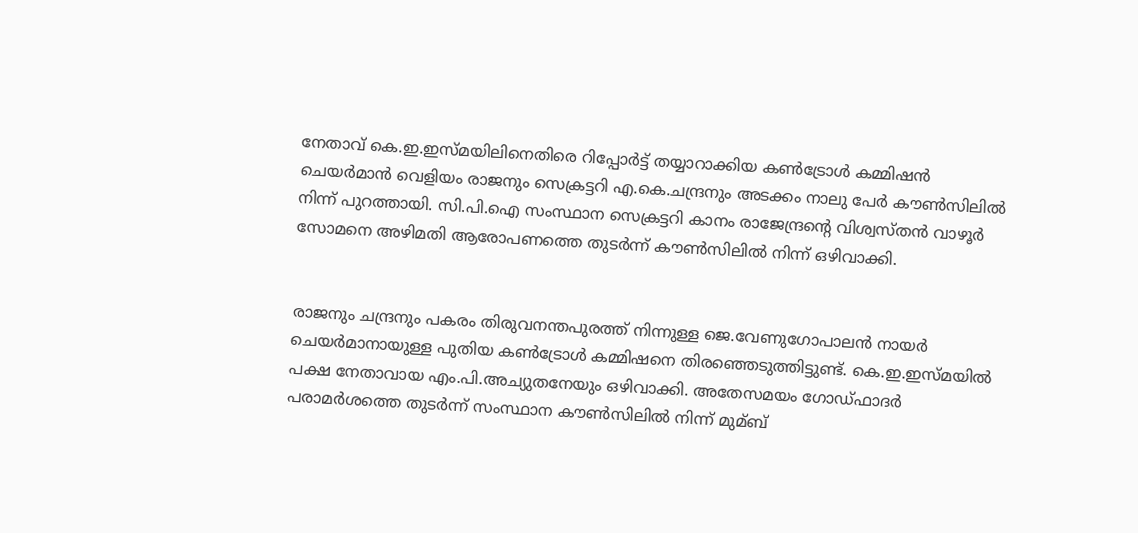നേതാവ് കെ.ഇ.ഇസ്മയിലിനെതിരെ റിപ്പോര്‍ട്ട് തയ്യാറാക്കിയ കണ്‍ട്രോള്‍ കമ്മിഷന്‍ ചെയര്‍മാന്‍ വെളിയം രാജനും സെക്രട്ടറി എ.കെ.ചന്ദ്രനും അടക്കം നാലു പേര്‍ കൗണ്‍സിലില്‍ നിന്ന് പുറത്തായി. സി.പി.ഐ സംസ്ഥാന സെക്രട്ടറി കാനം രാജേന്ദ്രന്റെ വിശ്വസ്തന്‍ വാഴൂര്‍ സോമനെ അഴിമതി ആരോപണത്തെ തുടര്‍ന്ന് കൗണ്‍സിലില്‍ നിന്ന് ഒഴിവാക്കി.


രാജനും ചന്ദ്രനും പകരം തിരുവനന്തപുരത്ത് നിന്നുള്ള ജെ.വേണുഗോപാലന്‍ നായര്‍ ചെയര്‍മാനായുള്ള പുതിയ കണ്‍ട്രോള്‍ കമ്മിഷനെ തിരഞ്ഞെടുത്തിട്ടുണ്ട്. കെ.ഇ.ഇസ്മയില്‍ പക്ഷ നേതാവായ എം.പി.അച്യുതനേയും ഒഴിവാക്കി. അതേസമയം ഗോഡ്ഫാദര്‍ പരാമര്‍ശത്തെ തുടര്‍ന്ന് സംസ്ഥാന കൗണ്‍സിലില്‍ നിന്ന് മുമ്ബ്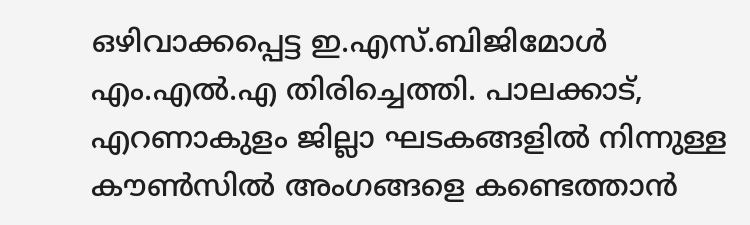ഒഴിവാക്കപ്പെട്ട ഇ.എസ്.ബിജിമോള്‍ എം.എല്‍.എ തിരിച്ചെത്തി. പാലക്കാട്, എറണാകുളം ജില്ലാ ഘടകങ്ങളില്‍ നിന്നുള്ള കൗണ്‍സില്‍ അംഗങ്ങളെ കണ്ടെത്താന്‍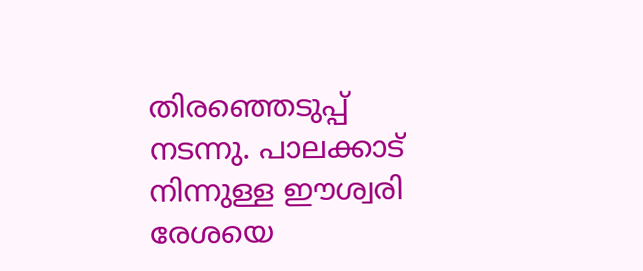തിരഞ്ഞെടുപ്പ് നടന്നു. പാലക്കാട് നിന്നുള്ള ഈശ്വരി രേശയെ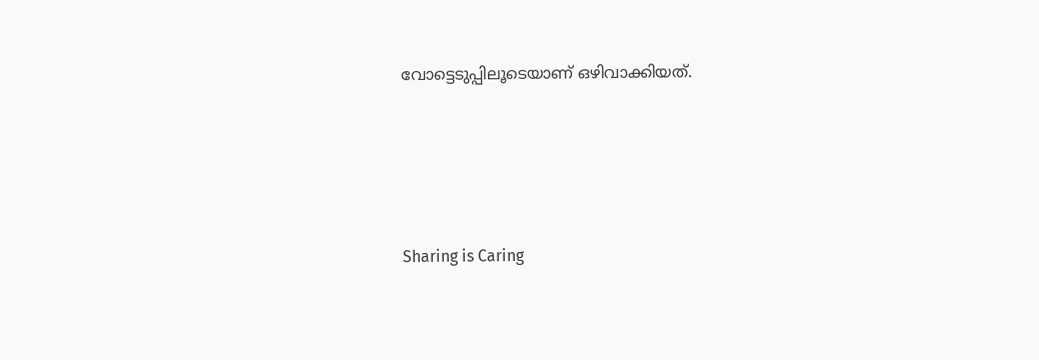വോട്ടെടുപ്പിലൂടെയാണ് ഒഴിവാക്കിയത്.




Sharing is Caring